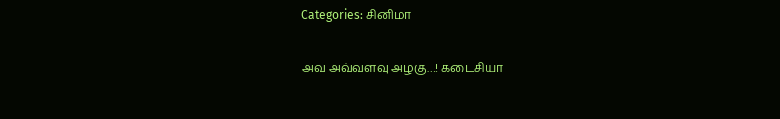Categories: சினிமா

அவ அவ்வளவு அழகு…! கடைசியா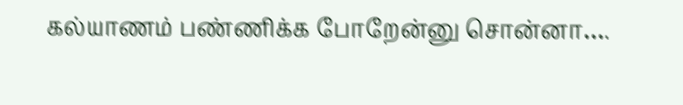கல்யாணம் பண்ணிக்க போறேன்னு சொன்னா….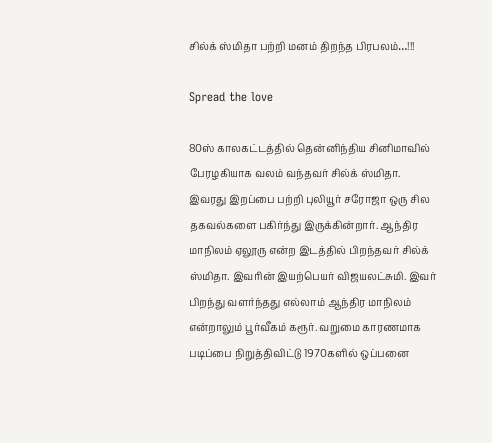சில்க் ஸ்மிதா பற்றி மனம் திறந்த பிரபலம்…!!!

Spread the love

80ஸ் காலகட்டத்தில் தென்னிந்திய சினிமாவில் பேரழகியாக வலம் வந்தவர் சில்க் ஸ்மிதா. இவரது இறப்பை பற்றி புலியூர் சரோஜா ஒரு சில தகவல்களை பகிர்ந்து இருக்கின்றார். ஆந்திர மாநிலம் ஏலூரு என்ற இடத்தில் பிறந்தவர் சில்க் ஸ்மிதா. இவரின் இயற்பெயர் விஜயலட்சுமி. இவர் பிறந்து வளர்ந்தது எல்லாம் ஆந்திர மாநிலம் என்றாலும் பூர்வீகம் கரூர். வறுமை காரணமாக படிப்பை நிறுத்திவிட்டு 1970களில் ஒப்பனை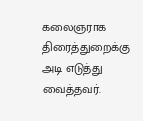கலைஞராக திரைத்துறைக்கு அடி எடுத்து வைத்தவர்.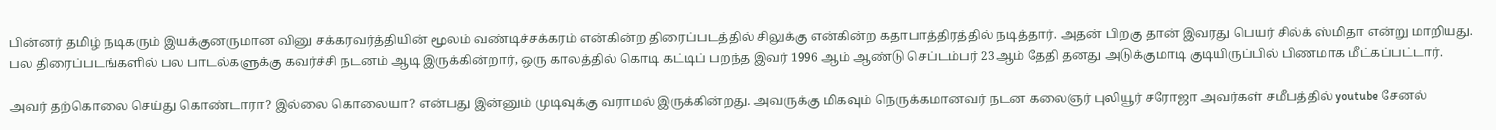பின்னர் தமிழ் நடிகரும் இயக்குனருமான வினு சக்கரவர்த்தியின் மூலம் வண்டிச்சக்கரம் என்கின்ற திரைப்படத்தில் சிலுக்கு என்கின்ற கதாபாத்திரத்தில் நடித்தார். அதன் பிறகு தான் இவரது பெயர் சில்க் ஸ்மிதா என்று மாறியது. பல திரைப்படங்களில் பல பாடல்களுக்கு கவர்ச்சி நடனம் ஆடி இருக்கின்றார், ஒரு காலத்தில் கொடி கட்டிப் பறந்த இவர் 1996 ஆம் ஆண்டு செப்டம்பர் 23ஆம் தேதி தனது அடுக்குமாடி குடியிருப்பில் பிணமாக மீட்கப்பட்டார்.

அவர் தற்கொலை செய்து கொண்டாரா? இல்லை கொலையா? என்பது இன்னும் முடிவுக்கு வராமல் இருக்கின்றது. அவருக்கு மிகவும் நெருக்கமானவர் நடன கலைஞர் புலியூர் சரோஜா அவர்கள் சமீபத்தில் youtube சேனல்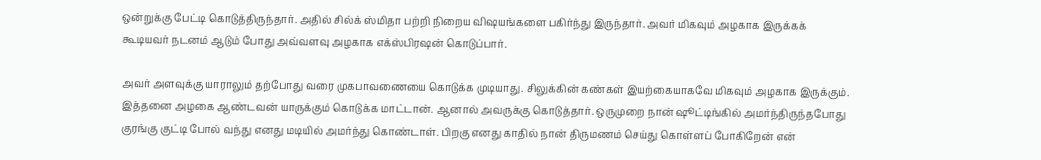ஒன்றுக்கு பேட்டி கொடுத்திருந்தார். அதில் சில்க் ஸ்மிதா பற்றி நிறைய விஷயங்களை பகிர்ந்து இருந்தார். அவர் மிகவும் அழகாக இருக்கக் கூடியவர் நடனம் ஆடும் போது அவ்வளவு அழகாக எக்ஸ்பிரஷன் கொடுப்பார்.

அவர் அளவுக்கு யாராலும் தற்போது வரை முகபாவணையை கொடுக்க முடியாது. சிலுக்கின் கண்கள் இயற்கையாகவே மிகவும் அழகாக இருக்கும். இத்தனை அழகை ஆண்டவன் யாருக்கும் கொடுக்க மாட்டான். ஆனால் அவருக்கு கொடுத்தார். ஒருமுறை நான் ஷூட்டிங்கில் அமர்ந்திருந்தபோது குரங்கு குட்டி போல் வந்து எனது மடியில் அமர்ந்து கொண்டாள். பிறகு எனது காதில் நான் திருமணம் செய்து கொள்ளப் போகிறேன் என்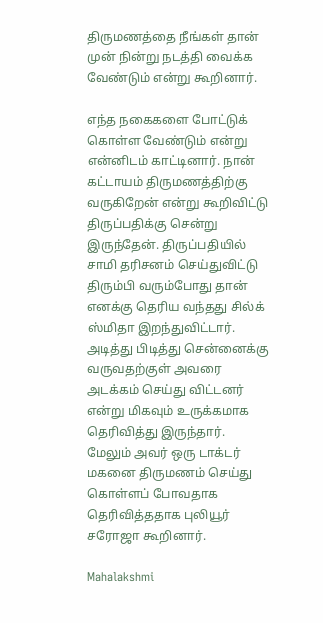திருமணத்தை நீங்கள் தான் முன் நின்று நடத்தி வைக்க வேண்டும் என்று கூறினார்.

எந்த நகைகளை போட்டுக் கொள்ள வேண்டும் என்று என்னிடம் காட்டினார். நான் கட்டாயம் திருமணத்திற்கு வருகிறேன் என்று கூறிவிட்டு திருப்பதிக்கு சென்று இருந்தேன். திருப்பதியில் சாமி தரிசனம் செய்துவிட்டு திரும்பி வரும்போது தான் எனக்கு தெரிய வந்தது சில்க் ஸ்மிதா இறந்துவிட்டார். அடித்து பிடித்து சென்னைக்கு வருவதற்குள் அவரை அடக்கம் செய்து விட்டனர் என்று மிகவும் உருக்கமாக தெரிவித்து இருந்தார். மேலும் அவர் ஒரு டாக்டர் மகனை திருமணம் செய்து கொள்ளப் போவதாக தெரிவித்ததாக புலியூர் சரோஜா கூறினார்.

Mahalakshmi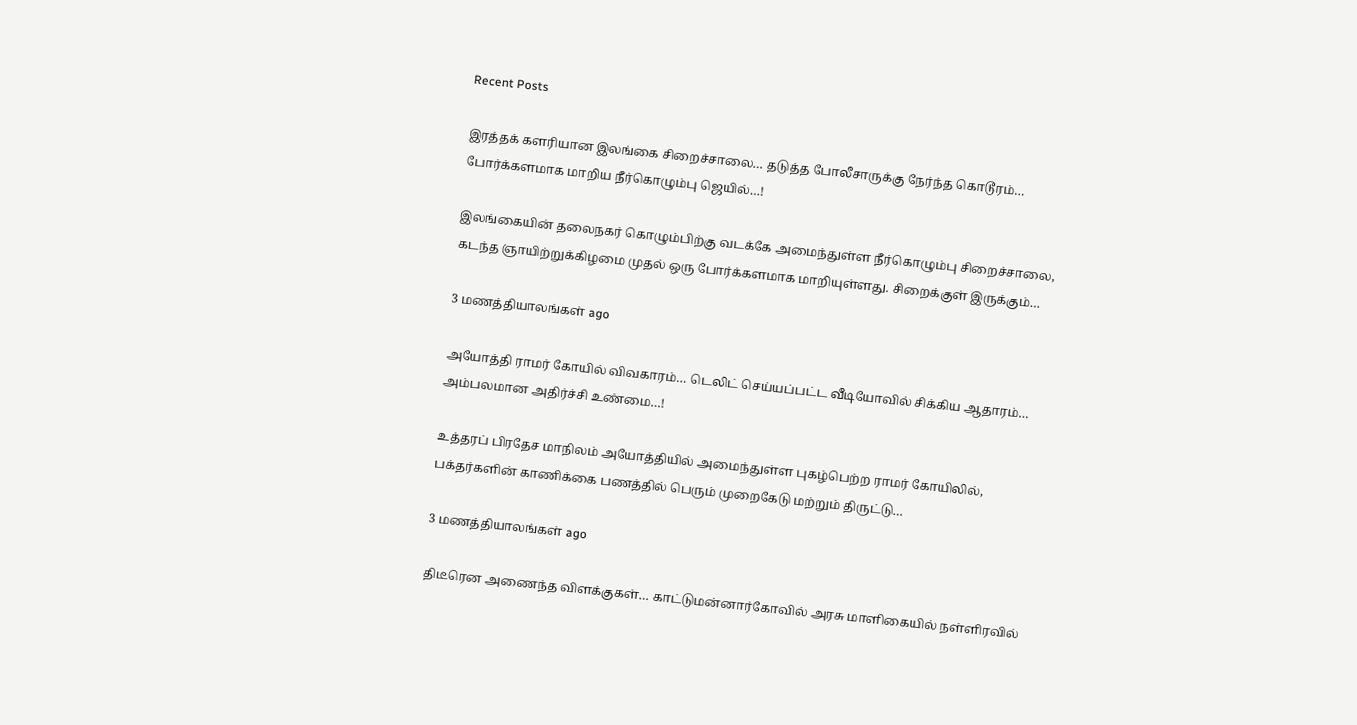Recent Posts

இரத்தக் களரியான இலங்கை சிறைச்சாலை… தடுத்த போலீசாருக்கு நேர்ந்த கொடூரம்… போர்க்களமாக மாறிய நீர்கொழும்பு ஜெயில்…!

இலங்கையின் தலைநகர் கொழும்பிற்கு வடக்கே அமைந்துள்ள நீர்கொழும்பு சிறைச்சாலை, கடந்த ஞாயிற்றுக்கிழமை முதல் ஒரு போர்க்களமாக மாறியுள்ளது. சிறைக்குள் இருக்கும்…

3 மணத்தியாலங்கள் ago

அயோத்தி ராமர் கோயில் விவகாரம்… டெலிட் செய்யப்பட்ட வீடியோவில் சிக்கிய ஆதாரம்… அம்பலமான அதிர்ச்சி உண்மை…!

உத்தரப் பிரதேச மாநிலம் அயோத்தியில் அமைந்துள்ள புகழ்பெற்ற ராமர் கோயிலில், பக்தர்களின் காணிக்கை பணத்தில் பெரும் முறைகேடு மற்றும் திருட்டு…

3 மணத்தியாலங்கள் ago

திடீரென அணைந்த விளக்குகள்… காட்டுமன்னார்கோவில் அரசு மாளிகையில் நள்ளிரவில்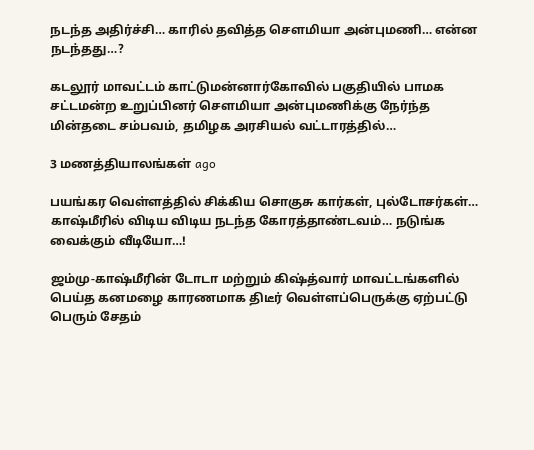நடந்த அதிர்ச்சி… காரில் தவித்த சௌமியா அன்புமணி… என்ன நடந்தது…?

கடலூர் மாவட்டம் காட்டுமன்னார்கோவில் பகுதியில் பாமக சட்டமன்ற உறுப்பினர் சௌமியா அன்புமணிக்கு நேர்ந்த மின்தடை சம்பவம், தமிழக அரசியல் வட்டாரத்தில்…

3 மணத்தியாலங்கள் ago

பயங்கர வெள்ளத்தில் சிக்கிய சொகுசு கார்கள், புல்டோசர்கள்… காஷ்மீரில் விடிய விடிய நடந்த கோரத்தாண்டவம்… நடுங்க வைக்கும் வீடியோ…!

ஜம்மு-காஷ்மீரின் டோடா மற்றும் கிஷ்த்வார் மாவட்டங்களில் பெய்த கனமழை காரணமாக திடீர் வெள்ளப்பெருக்கு ஏற்பட்டு பெரும் சேதம்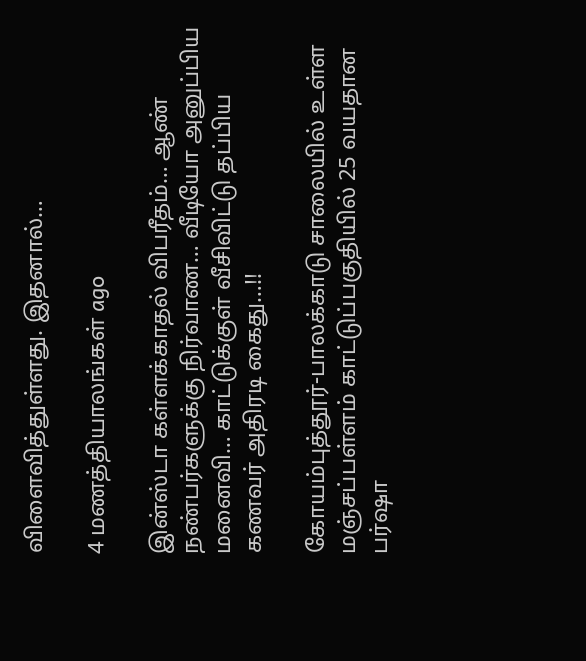விளைவித்துள்ளது. இதனால்…

4 மணத்தியாலங்கள் ago

இன்ஸ்டா கள்ளக்காதல் விபரீதம்… ஆண் நண்பர்களுக்கு நிர்வாண… வீடியோ அனுப்பிய மனைவி… காட்டுக்குள் வீசிவிட்டு தப்பிய கணவர் அதிரடி கைது…!!

கோயம்புத்தூர்-பாலக்காடு சாலையில் உள்ள மஞ்சப்பள்ளம் காட்டுப்பகுதியில் 25 வயதான பர்ஷா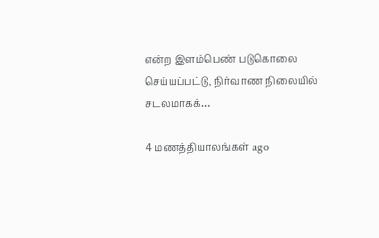என்ற இளம்பெண் படுகொலை செய்யப்பட்டு, நிர்வாண நிலையில் சடலமாகக்…

4 மணத்தியாலங்கள் ago